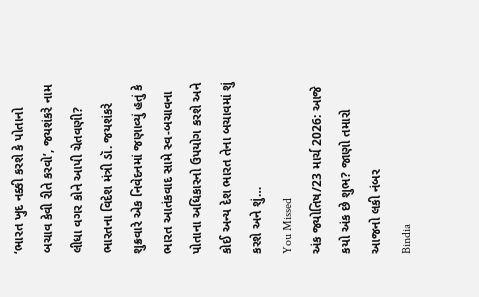‘ભારત ખુદ નક્કી કરશે કે પોતાનો બચાવ કેવી રીતે કરવો’, જયશંકરે નામ લીધા વગર કોને આપી ચેતવણી?
ભારતના વિદેશ મંત્રી ડૉ. જયશંકરે શુક્રવારે એક નિવેદનમાં જણાવ્યું હતું કે ભારત આતંકવાદ સામે સ્વ-બચાવના પોતાના અધિકારનો ઉપયોગ કરશે અને કોઈ અન્ય દેશ ભારત તેના બચાવમાં શું કરશે અને શું…
You Missed
અંક જ્યોતિષ/23 માર્ચ 2026: આજે કયો અંક છે શુભ? જાણો તમારો આજનો લકી નંબર
Bindia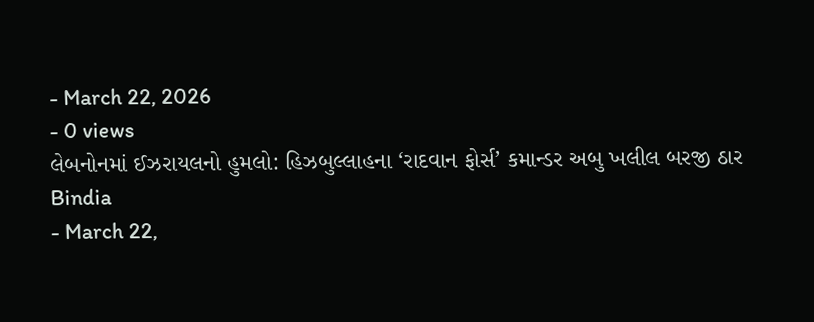- March 22, 2026
- 0 views
લેબનોનમાં ઈઝરાયલનો હુમલો: હિઝબુલ્લાહના ‘રાદવાન ફોર્સ’ કમાન્ડર અબુ ખલીલ બરજી ઠાર
Bindia
- March 22,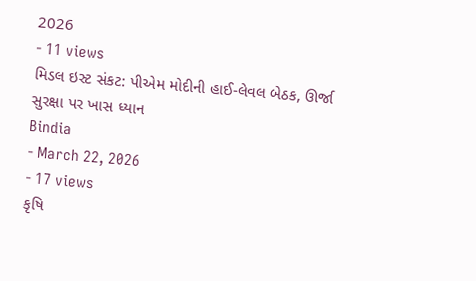2026
- 11 views
મિડલ ઇસ્ટ સંકટ: પીએમ મોદીની હાઈ-લેવલ બેઠક, ઊર્જા સુરક્ષા પર ખાસ ધ્યાન
Bindia
- March 22, 2026
- 17 views
કૃષિ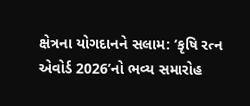ક્ષેત્રના યોગદાનને સલામ: ‘કૃષિ રત્ન એવોર્ડ 2026’નો ભવ્ય સમારોહ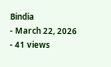Bindia
- March 22, 2026
- 41 views